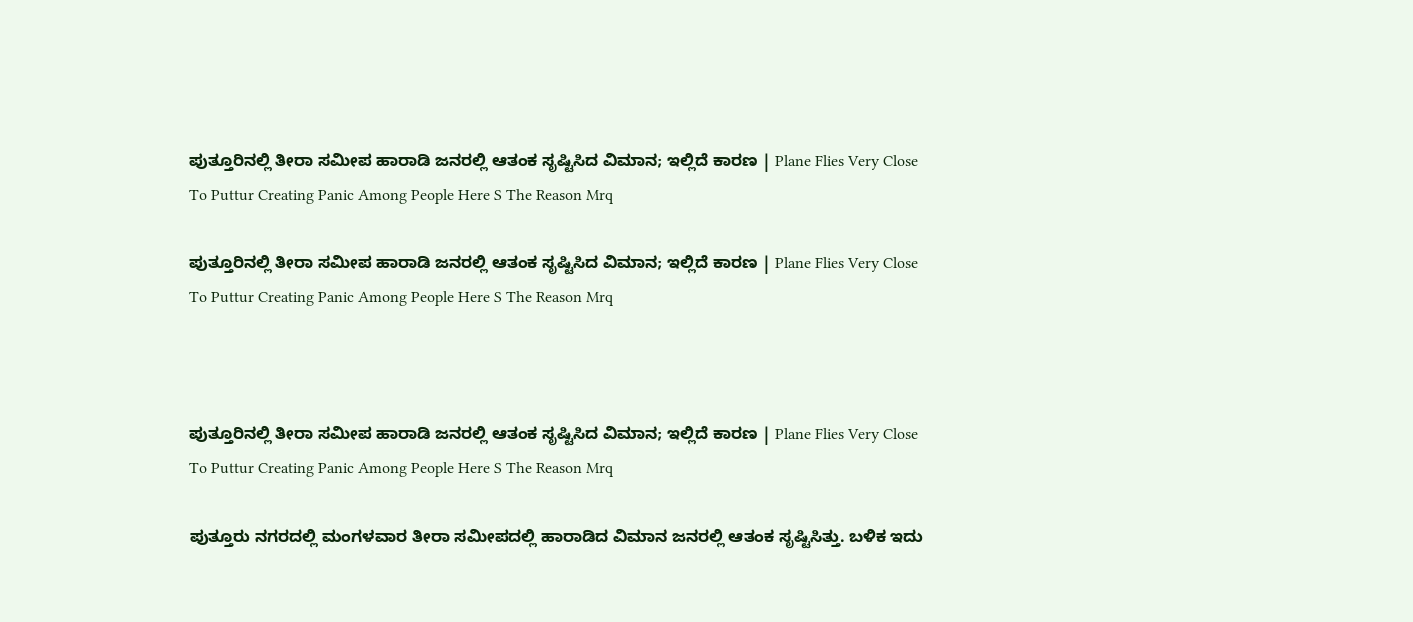ಪುತ್ತೂರಿನಲ್ಲಿ ತೀರಾ ಸಮೀಪ ಹಾರಾಡಿ ಜನರಲ್ಲಿ ಆತಂಕ ಸೃಷ್ಟಿಸಿದ ವಿಮಾನ; ಇಲ್ಲಿದೆ ಕಾರಣ | Plane Flies Very Close To Puttur Creating Panic Among People Here S The Reason Mrq

ಪುತ್ತೂರಿನಲ್ಲಿ ತೀರಾ ಸಮೀಪ ಹಾರಾಡಿ ಜನರಲ್ಲಿ ಆತಂಕ ಸೃಷ್ಟಿಸಿದ ವಿಮಾನ; ಇಲ್ಲಿದೆ ಕಾರಣ | Plane Flies Very Close To Puttur Creating Panic Among People Here S The Reason Mrq



ಪುತ್ತೂರಿನಲ್ಲಿ ತೀರಾ ಸಮೀಪ ಹಾರಾಡಿ ಜನರಲ್ಲಿ ಆತಂಕ ಸೃಷ್ಟಿಸಿದ ವಿಮಾನ; ಇಲ್ಲಿದೆ ಕಾರಣ | Plane Flies Very Close To Puttur Creating Panic Among People Here S The Reason Mrq

ಪುತ್ತೂರು ನಗರದಲ್ಲಿ ಮಂಗಳವಾರ ತೀರಾ ಸಮೀಪದಲ್ಲಿ ಹಾರಾಡಿದ ವಿಮಾನ ಜನರಲ್ಲಿ ಆತಂಕ ಸೃಷ್ಟಿಸಿತ್ತು. ಬಳಿಕ ಇದು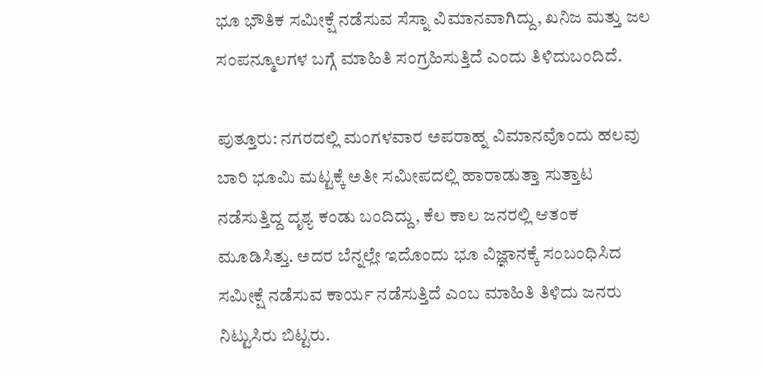ಭೂ ಭೌತಿಕ ಸಮೀಕ್ಷೆ ನಡೆಸುವ ಸೆಸ್ನಾ ವಿಮಾನವಾಗಿದ್ದು, ಖನಿಜ ಮತ್ತು ಜಲ ಸಂಪನ್ಮೂಲಗಳ ಬಗ್ಗೆ ಮಾಹಿತಿ ಸಂಗ್ರಹಿಸುತ್ತಿದೆ ಎಂದು ತಿಳಿದುಬಂದಿದೆ.

ಪುತ್ತೂರು: ನಗರದಲ್ಲಿ ಮಂಗಳವಾರ ಅಪರಾಹ್ನ ವಿಮಾನವೊಂದು ಹಲವು ಬಾರಿ ಭೂಮಿ ಮಟ್ಟಕ್ಕೆ ಅತೀ ಸಮೀಪದಲ್ಲಿ ಹಾರಾಡುತ್ತಾ ಸುತ್ತಾಟ ನಡೆಸುತ್ತಿದ್ದ ದೃಶ್ಯ ಕಂಡು ಬಂದಿದ್ದು, ಕೆಲ ಕಾಲ ಜನರಲ್ಲಿ ಆತಂಕ ಮೂಡಿಸಿತ್ತು. ಅದರ ಬೆನ್ನಲ್ಲೇ ಇದೊಂದು ಭೂ ವಿಜ್ಞಾನಕ್ಕೆ ಸಂಬಂಧಿಸಿದ ಸಮೀಕ್ಷೆ ನಡೆಸುವ ಕಾರ್ಯ ನಡೆಸುತ್ತಿದೆ ಎಂಬ ಮಾಹಿತಿ ತಿಳಿದು ಜನರು ನಿಟ್ಟುಸಿರು ಬಿಟ್ಟರು.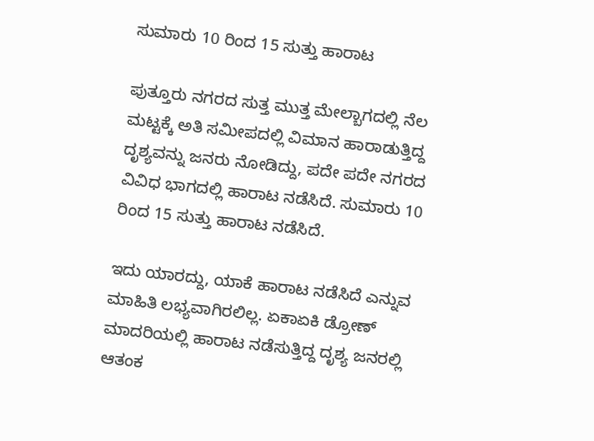ಸುಮಾರು 10 ರಿಂದ 15 ಸುತ್ತು ಹಾರಾಟ

ಪುತ್ತೂರು ನಗರದ ಸುತ್ತ ಮುತ್ತ ಮೇಲ್ಬಾಗದಲ್ಲಿ ನೆಲ ಮಟ್ಟಕ್ಕೆ ಅತಿ ಸಮೀಪದಲ್ಲಿ ವಿಮಾನ ಹಾರಾಡುತ್ತಿದ್ದ ದೃಶ್ಯವನ್ನು ಜನರು ನೋಡಿದ್ದು, ಪದೇ ಪದೇ ನಗರದ ವಿವಿಧ ಭಾಗದಲ್ಲಿ ಹಾರಾಟ ನಡೆಸಿದೆ. ಸುಮಾರು 10 ರಿಂದ 15 ಸುತ್ತು ಹಾರಾಟ ನಡೆಸಿದೆ.

ಇದು ಯಾರದ್ದು, ಯಾಕೆ ಹಾರಾಟ ನಡೆಸಿದೆ ಎನ್ನುವ ಮಾಹಿತಿ ಲಭ್ಯವಾಗಿರಲಿಲ್ಲ. ಏಕಾಏಕಿ ಡ್ರೋಣ್ ಮಾದರಿಯಲ್ಲಿ ಹಾರಾಟ ನಡೆಸುತ್ತಿದ್ದ ದೃಶ್ಯ ಜನರಲ್ಲಿ ಆತಂಕ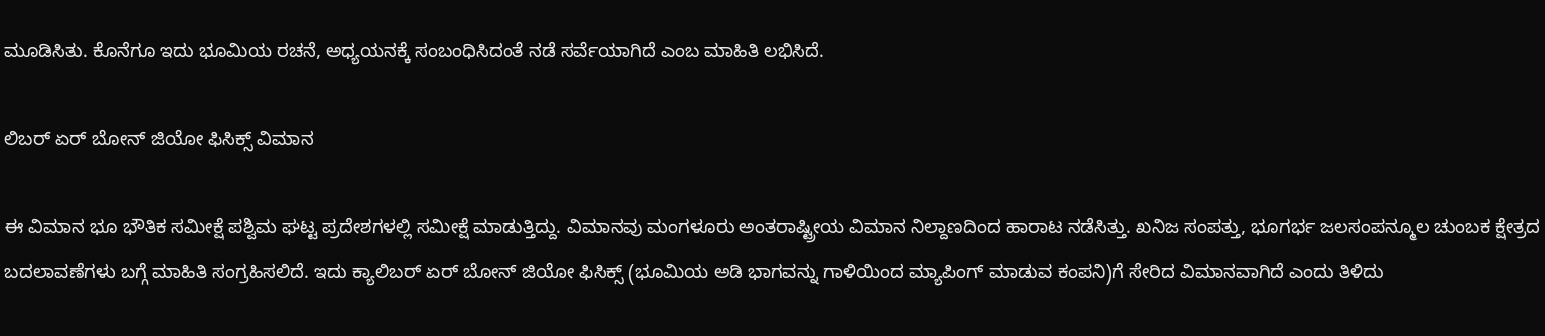ಮೂಡಿಸಿತು. ಕೊನೆಗೂ ಇದು ಭೂಮಿಯ ರಚನೆ, ಅಧ್ಯಯನಕ್ಕೆ ಸಂಬಂಧಿಸಿದಂತೆ ನಡೆ ಸರ್ವೆಯಾಗಿದೆ ಎಂಬ ಮಾಹಿತಿ ಲಭಿಸಿದೆ.

ಲಿಬರ್ ಏರ್ ಬೋನ್ ಜಿಯೋ ಫಿಸಿಕ್ಸ್ ವಿಮಾನ

ಈ ವಿಮಾನ ಭೂ ಭೌತಿಕ ಸಮೀಕ್ಷೆ ಪಶ್ವಿಮ ಘಟ್ಟ ಪ್ರದೇಶಗಳಲ್ಲಿ ಸಮೀಕ್ಷೆ ಮಾಡುತ್ತಿದ್ದು. ವಿಮಾನವು ಮಂಗಳೂರು ಅಂತರಾಷ್ಟ್ರೀಯ ವಿಮಾನ ನಿಲ್ದಾಣದಿಂದ ಹಾರಾಟ ನಡೆಸಿತ್ತು. ಖನಿಜ ಸಂಪತ್ತು, ಭೂಗರ್ಭ ಜಲಸಂಪನ್ಮೂಲ ಚುಂಬಕ ಕ್ಷೇತ್ರದ ಬದಲಾವಣೆಗಳು ಬಗ್ಗೆ ಮಾಹಿತಿ ಸಂಗ್ರಹಿಸಲಿದೆ. ಇದು ಕ್ಯಾಲಿಬರ್ ಏರ್ ಬೋನ್ ಜಿಯೋ ಫಿಸಿಕ್ಸ್ (ಭೂಮಿಯ ಅಡಿ ಭಾಗವನ್ನು ಗಾಳಿಯಿಂದ ಮ್ಯಾಪಿಂಗ್ ಮಾಡುವ ಕಂಪನಿ)ಗೆ ಸೇರಿದ ವಿಮಾನವಾಗಿದೆ ಎಂದು ತಿಳಿದು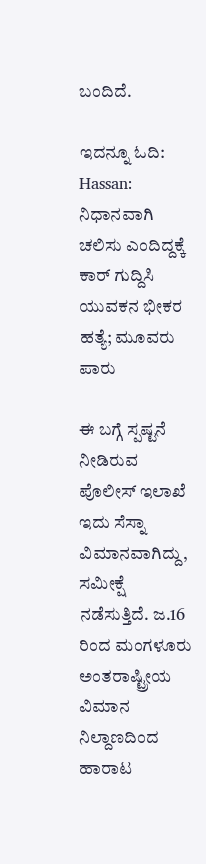ಬಂದಿದೆ.

ಇದನ್ನೂ ಓದಿ: Hassan: ನಿಧಾನವಾಗಿ ಚಲಿಸು ಎಂದಿದ್ದಕ್ಕೆ ಕಾರ್ ಗುದ್ದಿಸಿ ಯುವಕನ ಭೀಕರ ಹತ್ಯೆ; ಮೂವರು ಪಾರು

ಈ ಬಗ್ಗೆ ಸ್ಪಷ್ಟನೆ ನೀಡಿರುವ ಪೊಲೀಸ್ ಇಲಾಖೆ ಇದು ಸೆಸ್ನಾ ವಿಮಾನವಾಗಿದ್ದು, ಸಮೀಕ್ಷೆ ನಡೆಸುತ್ತಿದೆ. ಜ.16 ರಿಂದ ಮಂಗಳೂರು ಅಂತರಾಷ್ಟ್ರೀಯ ವಿಮಾನ ನಿಲ್ದಾಣದಿಂದ ಹಾರಾಟ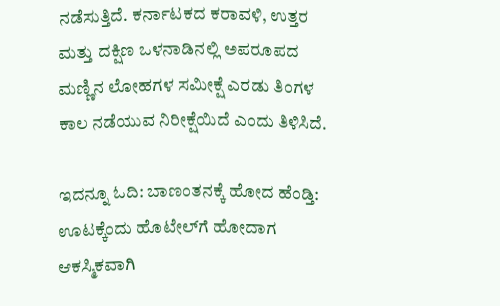ನಡೆಸುತ್ತಿದೆ. ಕರ್ನಾಟಕದ ಕರಾವಳಿ, ಉತ್ತರ ಮತ್ತು ದಕ್ಷಿಣ ಒಳನಾಡಿನಲ್ಲಿ ಅಪರೂಪದ ಮಣ್ಣಿನ ಲೋಹಗಳ ಸಮೀಕ್ಷೆ ಎರಡು ತಿಂಗಳ ಕಾಲ ನಡೆಯುವ ನಿರೀಕ್ಷೆಯಿದೆ ಎಂದು ತಿಳಿಸಿದೆ.

ಇದನ್ನೂ ಓದಿ: ಬಾಣಂತನಕ್ಕೆ ಹೋದ ಹೆಂಡ್ತಿ: ಊಟಕ್ಕೆಂದು ಹೊಟೇಲ್‌ಗೆ ಹೋದಾಗ ಆಕಸ್ಮಿಕವಾಗಿ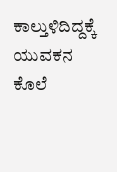ಕಾಲ್ತುಳಿದಿದ್ದಕ್ಕೆ ಯುವಕನ ಕೊಲೆ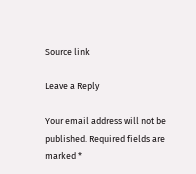Source link

Leave a Reply

Your email address will not be published. Required fields are marked *